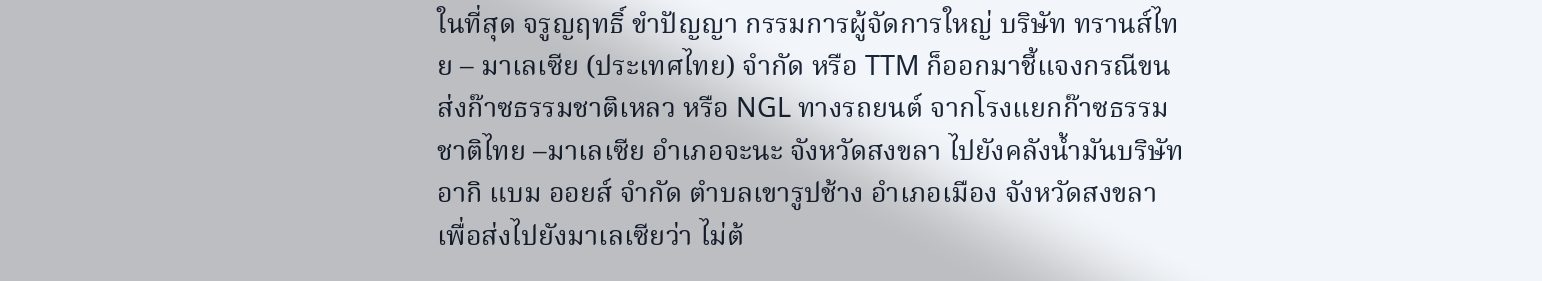ในที่สุด จรูญฤทธิ์ ขำปัญญา กรรมการผู้จัดการใหญ่ บริษัท ทรานส์ไทย – มาเลเซีย (ประเทศไทย) จำกัด หรือ TTM ก็ออกมาชี้แจงกรณีขนส่งก๊าซธรรมชาติเหลว หรือ NGL ทางรถยนต์ จากโรงแยกก๊าซธรรมชาติไทย –มาเลเซีย อำเภอจะนะ จังหวัดสงขลา ไปยังคลังน้ำมันบริษัท อากิ แบม ออยส์ จำกัด ตำบลเขารูปช้าง อำเภอเมือง จังหวัดสงขลา เพื่อส่งไปยังมาเลเซียว่า ไม่ต้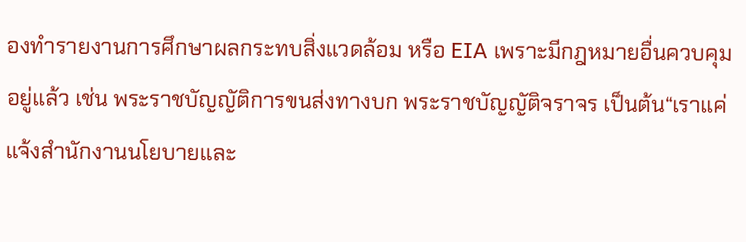องทำรายงานการศึกษาผลกระทบสิ่งแวดล้อม หรือ EIA เพราะมีกฎหมายอื่นควบคุมอยู่แล้ว เช่น พระราชบัญญัติการขนส่งทางบก พระราชบัญญัติจราจร เป็นต้น“เราแค่แจ้งสำนักงานนโยบายและ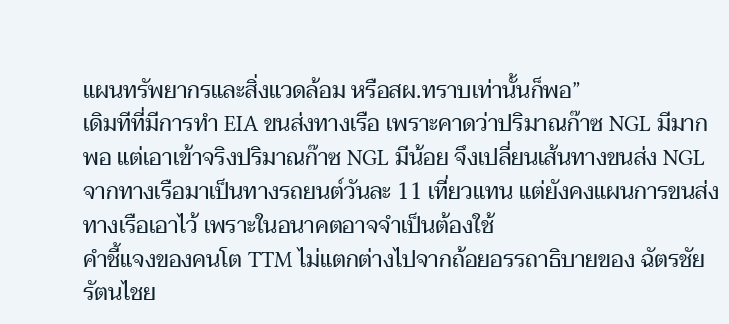แผนทรัพยากรและสิ่งแวดล้อม หรือสผ.ทราบเท่านั้นก็พอ”
เดิมทีที่มีการทำ EIA ขนส่งทางเรือ เพราะคาดว่าปริมาณก๊าซ NGL มีมากพอ แต่เอาเข้าจริงปริมาณก๊าซ NGL มีน้อย จึงเปลี่ยนเส้นทางขนส่ง NGL จากทางเรือมาเป็นทางรถยนต์วันละ 11 เที่ยวแทน แต่ยังคงแผนการขนส่งทางเรือเอาไว้ เพราะในอนาคตอาจจำเป็นต้องใช้
คำชี้แจงของคนโต TTM ไม่แตกต่างไปจากถ้อยอรรถาธิบายของ ฉัตรชัย รัตนไชย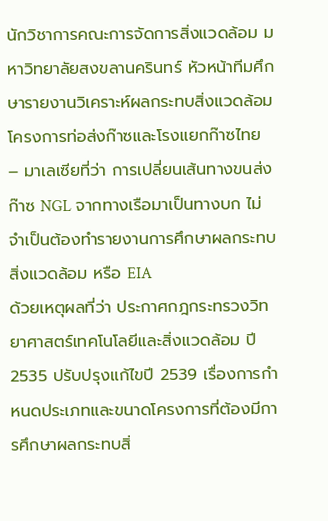นักวิชาการคณะการจัดการสิ่งแวดล้อม มหาวิทยาลัยสงขลานครินทร์ หัวหน้าทีมศึกษารายงานวิเคราะห์ผลกระทบสิ่งแวดล้อม โครงการท่อส่งก๊าซและโรงแยกก๊าซไทย
– มาเลเซียที่ว่า การเปลี่ยนเส้นทางขนส่งก๊าซ NGL จากทางเรือมาเป็นทางบก ไม่จำเป็นต้องทำรายงานการศึกษาผลกระทบสิ่งแวดล้อม หรือ EIA
ด้วยเหตุผลที่ว่า ประกาศกฎกระทรวงวิทยาศาสตร์เทคโนโลยีและสิ่งแวดล้อม ปี 2535 ปรับปรุงแก้ไขปี 2539 เรื่องการกำหนดประเภทและขนาดโครงการที่ต้องมีการศึกษาผลกระทบสิ่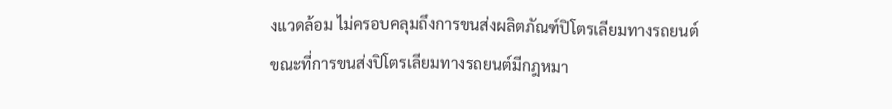งแวดล้อม ไม่ครอบคลุมถึงการขนส่งผลิตภัณฑ์ปิโตรเลียมทางรถยนต์
ขณะที่การขนส่งปิโตรเลียมทางรถยนต์มีกฎหมา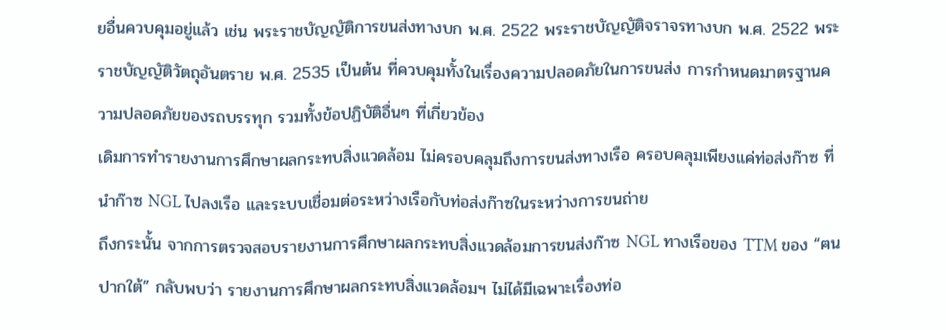ยอื่นควบคุมอยู่แล้ว เช่น พระราชบัญญัติการขนส่งทางบก พ.ศ. 2522 พระราชบัญญัติจราจรทางบก พ.ศ. 2522 พระราชบัญญัติวัตถุอันตราย พ.ศ. 2535 เป็นต้น ที่ควบคุมทั้งในเรื่องความปลอดภัยในการขนส่ง การกำหนดมาตรฐานความปลอดภัยของรถบรรทุก รวมทั้งข้อปฏิบัติอื่นๆ ที่เกี่ยวข้อง
เดิมการทำรายงานการศึกษาผลกระทบสิ่งแวดล้อม ไม่ครอบคลุมถึงการขนส่งทางเรือ ครอบคลุมเพียงแค่ท่อส่งก๊าซ ที่นำก๊าซ NGL ไปลงเรือ และระบบเชื่อมต่อระหว่างเรือกับท่อส่งก๊าซในระหว่างการขนถ่าย
ถึงกระนั้น จากการตรวจสอบรายงานการศึกษาผลกระทบสิ่งแวดล้อมการขนส่งก๊าซ NGL ทางเรือของ TTM ของ “ฅนปากใต้” กลับพบว่า รายงานการศึกษาผลกระทบสิ่งแวดล้อมฯ ไม่ได้มีเฉพาะเรื่องท่อ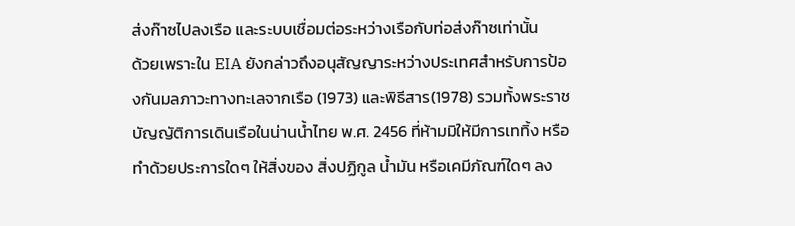ส่งก๊าซไปลงเรือ และระบบเชื่อมต่อระหว่างเรือกับท่อส่งก๊าซเท่านั้น
ด้วยเพราะใน EIA ยังกล่าวถึงอนุสัญญาระหว่างประเทศสำหรับการป้องกันมลภาวะทางทะเลจากเรือ (1973) และพิธีสาร(1978) รวมทั้งพระราชบัญญัติการเดินเรือในน่านนํ้าไทย พ.ศ. 2456 ที่ห้ามมิให้มีการเททิ้ง หรือทำด้วยประการใดๆ ให้สิ่งของ สิ่งปฏิกูล นํ้ามัน หรือเคมีภัณฑ์ใดๆ ลง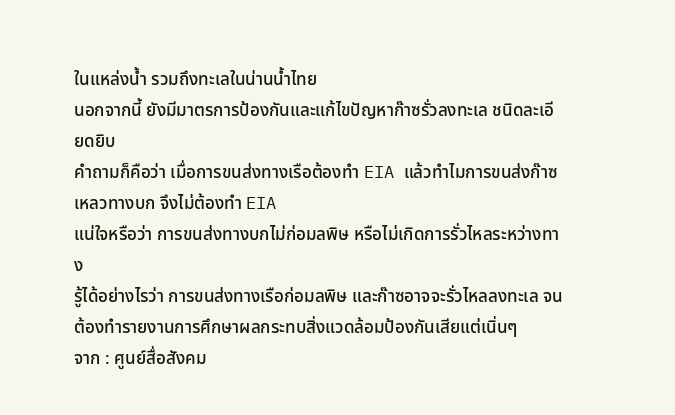ในแหล่งนํ้า รวมถึงทะเลในน่านนํ้าไทย
นอกจากนี้ ยังมีมาตรการป้องกันและแก้ไขปัญหาก๊าซรั่วลงทะเล ชนิดละเอียดยิบ
คำถามก็คือว่า เมื่อการขนส่งทางเรือต้องทำ EIA แล้วทำไมการขนส่งก๊าซเหลวทางบก จึงไม่ต้องทำ EIA
แน่ใจหรือว่า การขนส่งทางบกไม่ก่อมลพิษ หรือไม่เกิดการรั่วไหลระหว่างทาง
รู้ได้อย่างไรว่า การขนส่งทางเรือก่อมลพิษ และก๊าซอาจจะรั่วไหลลงทะเล จนต้องทำรายงานการศึกษาผลกระทบสิ่งแวดล้อมป้องกันเสียแต่เนิ่นๆ
จาก : ศูนย์สื่อสังคม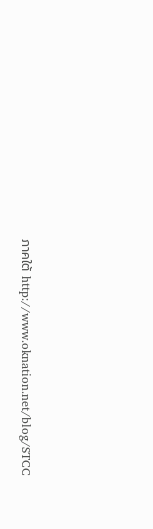ภาคใต้ http://www.oknation.net/blog/STCC